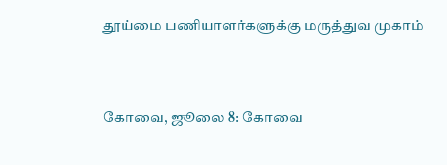தூய்மை பணியாளர்களுக்கு மருத்துவ முகாம்



கோவை, ஜூலை 8: கோவை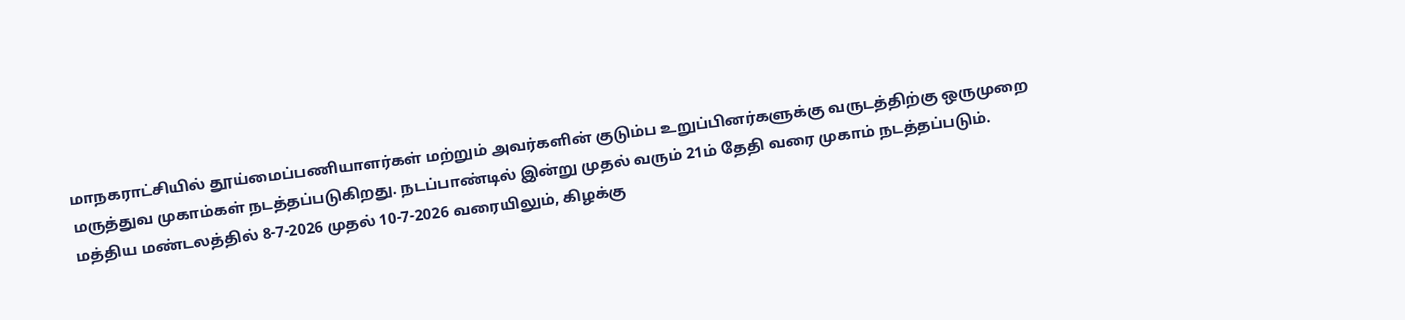மாநகராட்சியில் தூய்மைப்பணியாளர்கள் மற்றும் அவர்களின் குடும்ப உறுப்பினர்களுக்கு வருடத்திற்கு ஒருமுறை மருத்துவ முகாம்கள் நடத்தப்படுகிறது. நடப்பாண்டில் இன்று முதல் வரும் 21ம் தேதி வரை முகாம் நடத்தப்படும். மத்திய மண்டலத்தில் 8-7-2026 முதல் 10-7-2026 வரையிலும், கிழக்கு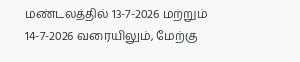மண்டலத்தில் 13-7-2026 மற்றும் 14-7-2026 வரையிலும், மேற்கு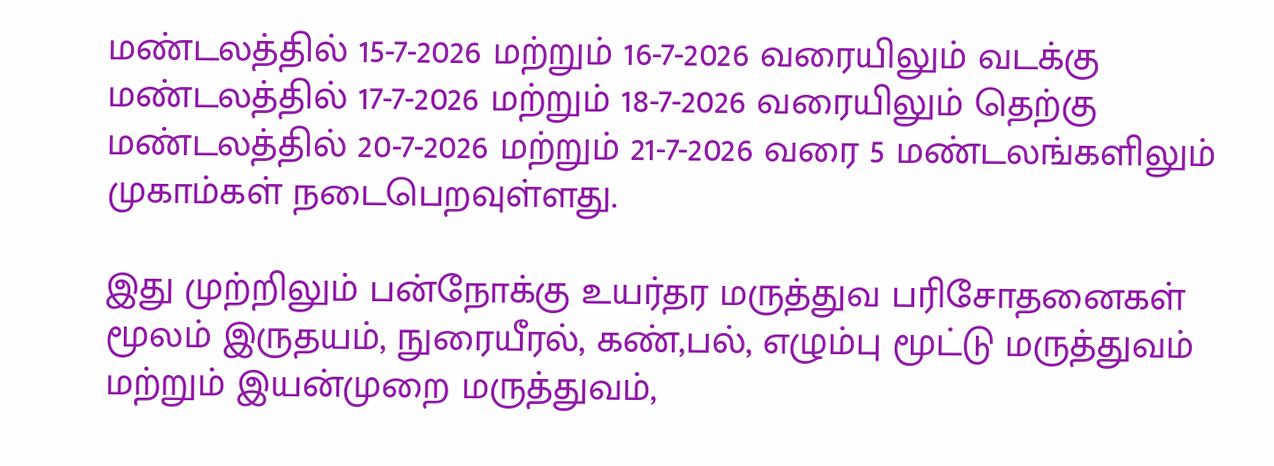மண்டலத்தில் 15-7-2026 மற்றும் 16-7-2026 வரையிலும் வடக்கு மண்டலத்தில் 17-7-2026 மற்றும் 18-7-2026 வரையிலும் தெற்கு மண்டலத்தில் 20-7-2026 மற்றும் 21-7-2026 வரை 5 மண்டலங்களிலும் முகாம்கள் நடைபெறவுள்ளது.

இது முற்றிலும் பன்நோக்கு உயர்தர மருத்துவ பரிசோதனைகள் மூலம் இருதயம், நுரையீரல், கண்,பல், எழும்பு மூட்டு மருத்துவம் மற்றும் இயன்முறை மருத்துவம்,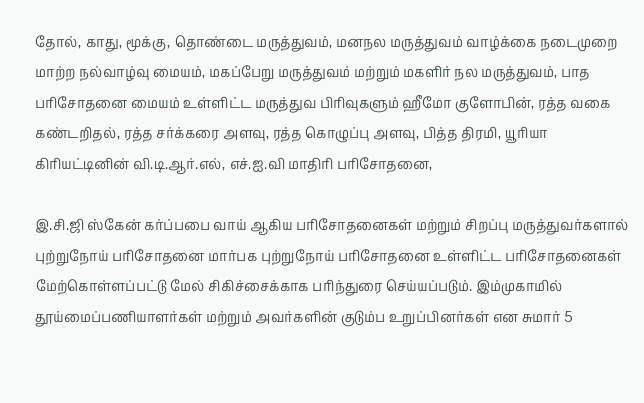தோல், காது, மூக்கு, தொண்டை மருத்துவம், மனநல மருத்துவம் வாழ்க்கை நடைமுறை மாற்ற நல்வாழ்வு மையம், மகப்பேறு மருத்துவம் மற்றும் மகளிர் நல மருத்துவம், பாத பரிசோதனை மையம் உள்ளிட்ட மருத்துவ பிரிவுகளும் ஹீமோ குளோபின், ரத்த வகை கண்டறிதல், ரத்த சர்க்கரை அளவு, ரத்த கொழுப்பு அளவு, பித்த திரமி, யூரியா கிரியட்டினின் வி.டி.ஆர்.எல், எச்.ஐ.வி மாதிரி பரிசோதனை,

இ.சி.ஜி ஸ்கேன் கர்ப்பபை வாய் ஆகிய பரிசோதனைகள் மற்றும் சிறப்பு மருத்துவர்களால் புற்றுநோய் பரிசோதனை மார்பக புற்றுநோய் பரிசோதனை உள்ளிட்ட பரிசோதனைகள் மேற்கொள்ளப்பட்டு மேல் சிகிச்சைக்காக பரிந்துரை செய்யப்படும். இம்முகாமில் தூய்மைப்பணியாளர்கள் மற்றும் அவர்களின் குடும்ப உறுப்பினர்கள் என சுமார் 5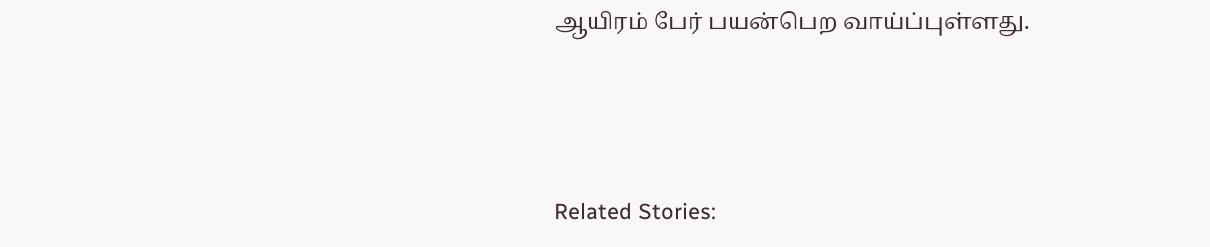ஆயிரம் பேர் பயன்பெற வாய்ப்புள்ளது.



Related Stories: